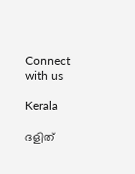Connect with us

Kerala

ദളിത്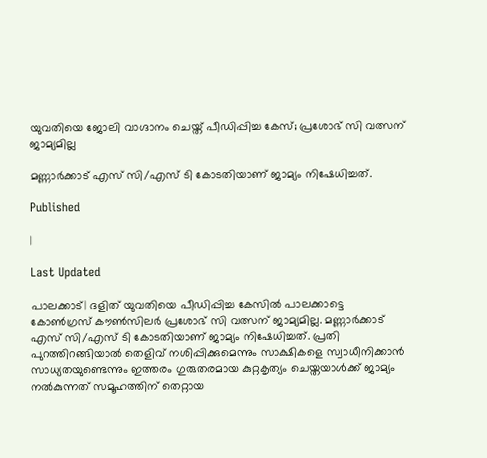യുവതിയെ ജോലി വാഗ്ദാനം ചെയ്ത് പീഡിപ്പിച്ച കേസ്; പ്രശോഭ് സി വത്സന് ജാമ്യമില്ല

മണ്ണാര്‍ക്കാട് എസ് സി/എസ് ടി കോടതിയാണ് ജാമ്യം നിഷേധിച്ചത്.

Published

|

Last Updated

പാലക്കാട്| ദളിത് യുവതിയെ പീഡിപ്പിച്ച കേസില്‍ പാലക്കാട്ടെ കോണ്‍ഗ്രസ് കൗണ്‍സിലര്‍ പ്രശോഭ് സി വത്സന് ജാമ്യമില്ല. മണ്ണാര്‍ക്കാട് എസ് സി/എസ് ടി കോടതിയാണ് ജാമ്യം നിഷേധിച്ചത്. പ്രതി പുറത്തിറങ്ങിയാല്‍ തെളിവ് നശിപ്പിക്കുമെന്നും സാക്ഷികളെ സ്വാധീനിക്കാന്‍ സാധ്യതയുണ്ടെന്നും ഇത്തരം ഗുരുതരമായ കുറ്റകൃത്യം ചെയ്തയാള്‍ക്ക് ജാമ്യം നല്‍കുന്നത് സമൂഹത്തിന് തെറ്റായ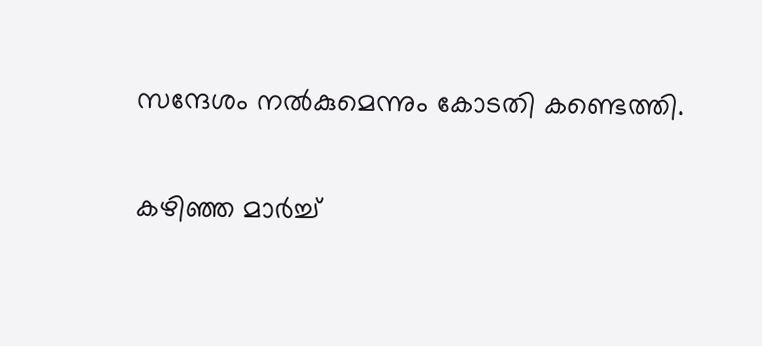സന്ദേശം നല്‍കുമെന്നും കോടതി കണ്ടെത്തി.

കഴിഞ്ഞ മാര്‍ച്ച്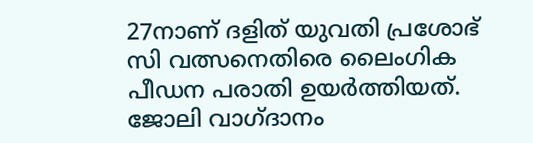27നാണ് ദളിത് യുവതി പ്രശോഭ് സി വത്സനെതിരെ ലൈംഗിക പീഡന പരാതി ഉയര്‍ത്തിയത്. ജോലി വാഗ്ദാനം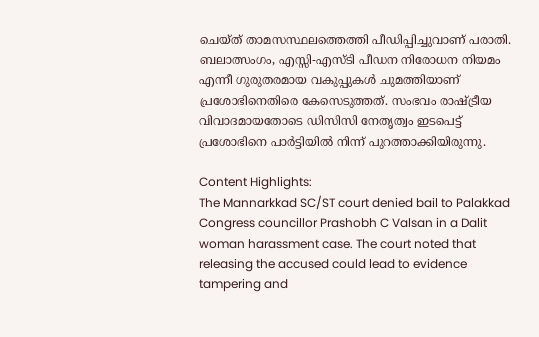ചെയ്ത് താമസസ്ഥലത്തെത്തി പീഡിപ്പിച്ചുവാണ് പരാതി. ബലാത്സംഗം, എസ്സി-എസ്ടി പീഡന നിരോധന നിയമം എന്നീ ഗുരുതരമായ വകുപ്പുകള്‍ ചുമത്തിയാണ് പ്രശോഭിനെതിരെ കേസെടുത്തത്. സംഭവം രാഷ്ട്രീയ വിവാദമായതോടെ ഡിസിസി നേതൃത്വം ഇടപെട്ട് പ്രശോഭിനെ പാര്‍ട്ടിയില്‍ നിന്ന് പുറത്താക്കിയിരുന്നു.

Content Highlights:
The Mannarkkad SC/ST court denied bail to Palakkad Congress councillor Prashobh C Valsan in a Dalit woman harassment case. The court noted that releasing the accused could lead to evidence tampering and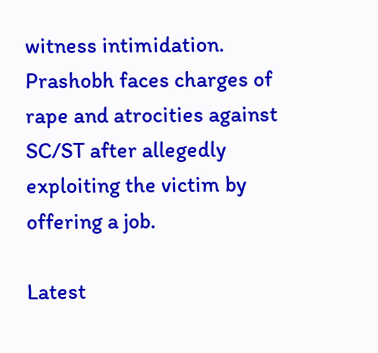witness intimidation. Prashobh faces charges of rape and atrocities against SC/ST after allegedly exploiting the victim by offering a job.

Latest